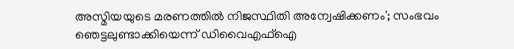അസ്മിയയുടെ മരണത്തില്‍ നിജസ്ഥിതി അന്വേഷിക്കണം'; സംഭവം ഞെട്ടലുണ്ടാക്കിയെന്ന് ഡിവൈഎഫ്‌ഐ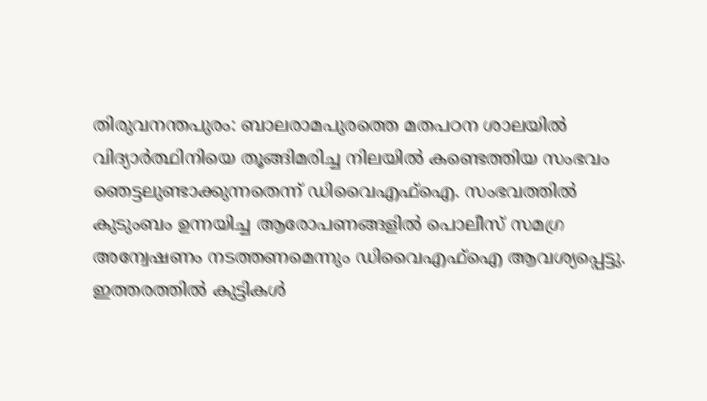തിരുവനന്തപുരം: ബാലരാമപുരത്തെ മതപഠന ശാലയില്‍ വിദ്യാര്‍ത്ഥിനിയെ തൂങ്ങിമരിച്ച നിലയില്‍ കണ്ടെത്തിയ സംഭവം ഞെട്ടലുണ്ടാക്കുന്നതെന്ന് ഡിവൈഎഫ്‌ഐ. സംഭവത്തില്‍ കുടുംബം ഉന്നയിച്ച ആരോപണങ്ങളില്‍ പൊലീസ് സമഗ്ര അന്വേഷണം നടത്തണമെന്നും ഡിവൈഎഫ്‌ഐ ആവശ്യപ്പെട്ടു. ഇത്തരത്തില്‍ കുട്ടികള്‍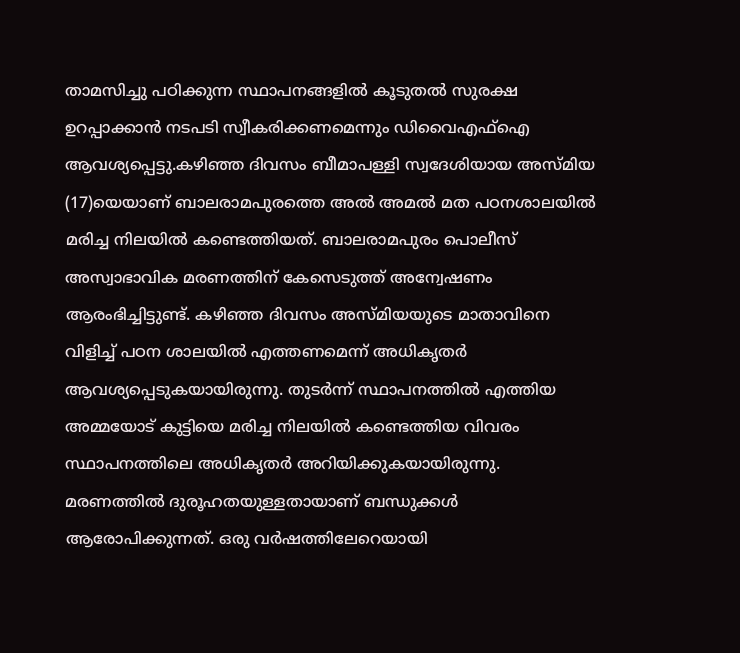താമസിച്ചു പഠിക്കുന്ന സ്ഥാപനങ്ങളില്‍ കൂടുതല്‍ സുരക്ഷ ഉറപ്പാക്കാന്‍ നടപടി സ്വീകരിക്കണമെന്നും ഡിവൈഎഫ്‌ഐ ആവശ്യപ്പെട്ടു.കഴിഞ്ഞ ദിവസം ബീമാപള്ളി സ്വദേശിയായ അസ്മിയ (17)യെയാണ് ബാലരാമപുരത്തെ അല്‍ അമല്‍ മത പഠനശാലയില്‍ മരിച്ച നിലയില്‍ കണ്ടെത്തിയത്. ബാലരാമപുരം പൊലീസ് അസ്വാഭാവിക മരണത്തിന് കേസെടുത്ത് അന്വേഷണം ആരംഭിച്ചിട്ടുണ്ട്. കഴിഞ്ഞ ദിവസം അസ്മിയയുടെ മാതാവിനെ വിളിച്ച് പഠന ശാലയില്‍ എത്തണമെന്ന് അധികൃതര്‍ ആവശ്യപ്പെടുകയായിരുന്നു. തുടര്‍ന്ന് സ്ഥാപനത്തില്‍ എത്തിയ അമ്മയോട് കുട്ടിയെ മരിച്ച നിലയില്‍ കണ്ടെത്തിയ വിവരം സ്ഥാപനത്തിലെ അധികൃതര്‍ അറിയിക്കുകയായിരുന്നു. മരണത്തില്‍ ദുരൂഹതയുള്ളതായാണ് ബന്ധുക്കള്‍ ആരോപിക്കുന്നത്. ഒരു വര്‍ഷത്തിലേറെയായി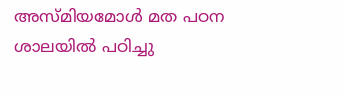അസ്മിയമോള്‍ മത പഠന ശാലയില്‍ പഠിച്ചു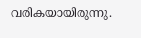വരികയായിരുന്നു.